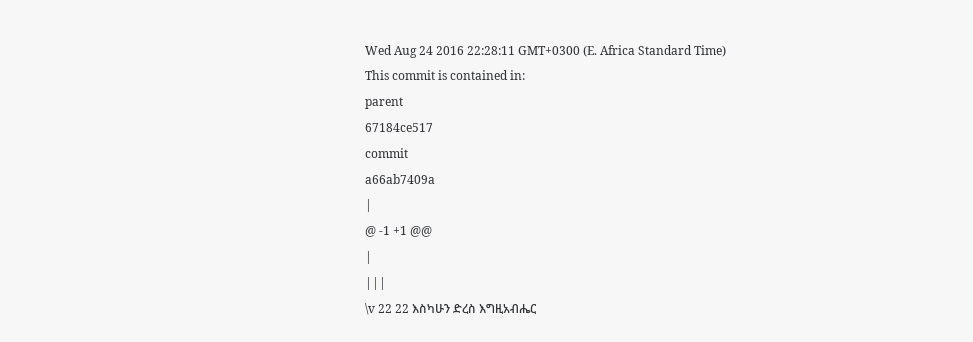Wed Aug 24 2016 22:28:11 GMT+0300 (E. Africa Standard Time)
This commit is contained in:
parent
67184ce517
commit
a66ab7409a
|
@ -1 +1 @@
|
|||
\v 22 22 እስካሁን ድረስ እግዚአብሔር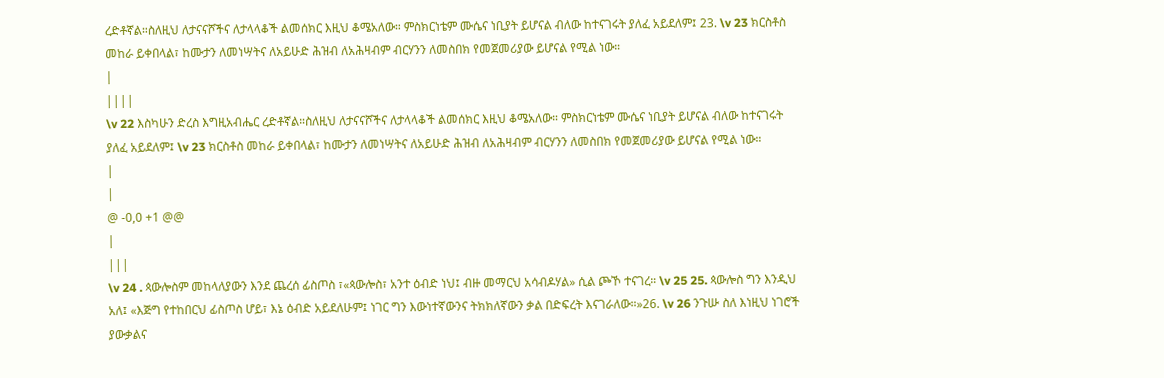ረድቶኛል።ስለዚህ ለታናናሾችና ለታላላቆች ልመሰክር እዚህ ቆሜአለው። ምስክርነቴም ሙሴና ነቢያት ይሆናል ብለው ከተናገሩት ያለፈ አይደለም፤ 23. \v 23 ክርስቶስ መከራ ይቀበላል፣ ከሙታን ለመነሣትና ለአይሁድ ሕዝብ ለአሕዛብም ብርሃንን ለመስበክ የመጀመሪያው ይሆናል የሚል ነው።
|
||||
\v 22 እስካሁን ድረስ እግዚአብሔር ረድቶኛል።ስለዚህ ለታናናሾችና ለታላላቆች ልመሰክር እዚህ ቆሜአለው። ምስክርነቴም ሙሴና ነቢያት ይሆናል ብለው ከተናገሩት ያለፈ አይደለም፤ \v 23 ክርስቶስ መከራ ይቀበላል፣ ከሙታን ለመነሣትና ለአይሁድ ሕዝብ ለአሕዛብም ብርሃንን ለመስበክ የመጀመሪያው ይሆናል የሚል ነው።
|
|
@ -0,0 +1 @@
|
|||
\v 24 . ጳውሎስም መከላለያውን እንደ ጨረሰ ፊስጦስ ፣«ጳውሎስ፣ አንተ ዕብድ ነህ፤ ብዙ መማርህ አሳብዶሃል» ሲል ጮኾ ተናገረ። \v 25 25. ጳውሎስ ግን እንዲህ አለ፤ «እጅግ የተከበርህ ፊስጦስ ሆይ፣ እኔ ዕብድ አይደለሁም፤ ነገር ግን እውነተኛውንና ትክክለኛውን ቃል በድፍረት እናገራለው።»26. \v 26 ንጉሡ ስለ እነዚህ ነገሮች ያውቃልና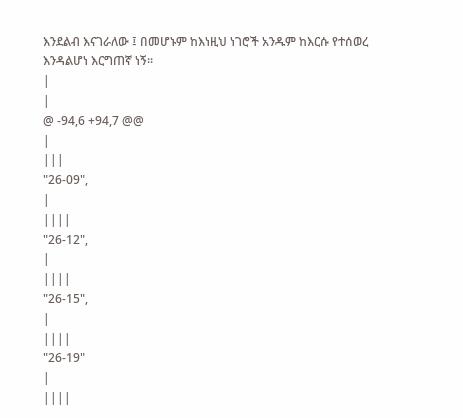እንደልብ እናገራለው ፤ በመሆኑም ከእነዚህ ነገሮች አንዱም ከእርሱ የተሰወረ እንዳልሆነ እርግጠኛ ነኝ።
|
|
@ -94,6 +94,7 @@
|
|||
"26-09",
|
||||
"26-12",
|
||||
"26-15",
|
||||
"26-19"
|
||||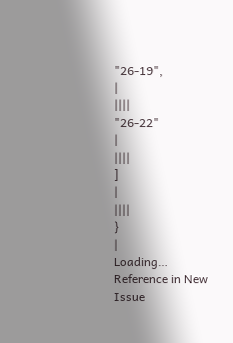"26-19",
|
||||
"26-22"
|
||||
]
|
||||
}
|
Loading…
Reference in New Issue